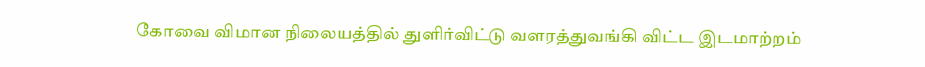கோவை விமான நிலையத்தில் துளிர்விட்டு வளரத்துவங்கி விட்ட இடமாற்றம்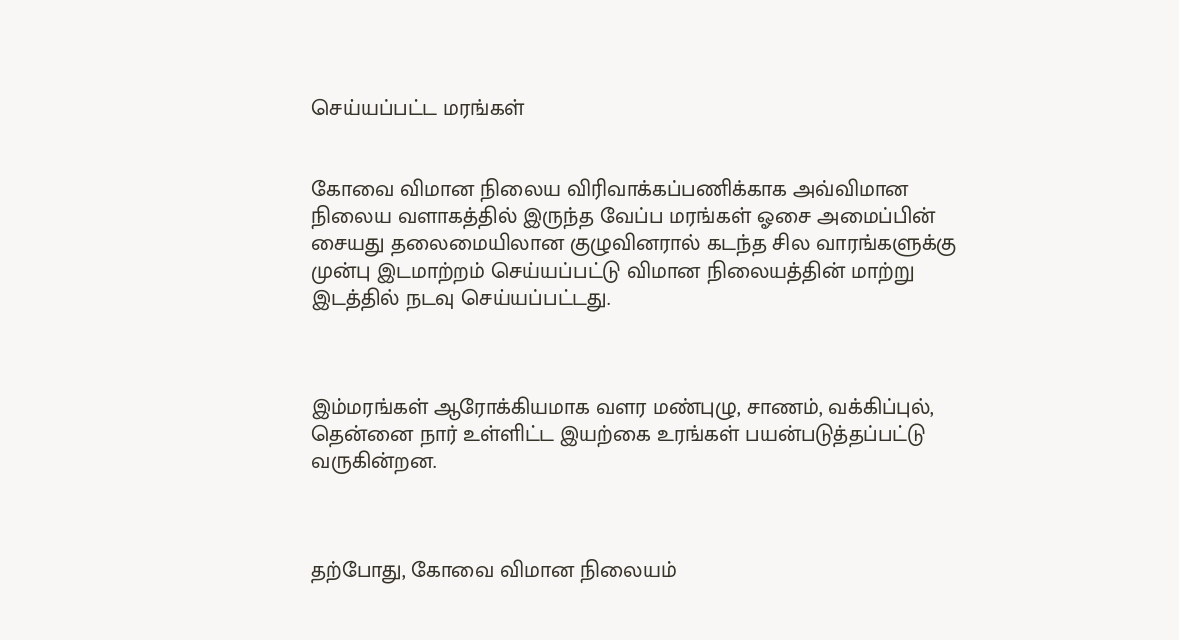செய்யப்பட்ட மரங்கள்


கோவை விமான நிலைய விரிவாக்கப்பணிக்காக அவ்விமான நிலைய வளாகத்தில் இருந்த வேப்ப மரங்கள் ஓசை அமைப்பின் சையது தலைமையிலான குழுவினரால் கடந்த சில வாரங்களுக்கு முன்பு இடமாற்றம் செய்யப்பட்டு விமான நிலையத்தின் மாற்று இடத்தில் நடவு செய்யப்பட்டது.



இம்மரங்கள் ஆரோக்கியமாக வளர மண்புழு, சாணம், வக்கிப்புல், தென்னை நார் உள்ளிட்ட இயற்கை உரங்கள் பயன்படுத்தப்பட்டு வருகின்றன.



தற்போது, கோவை விமான நிலையம்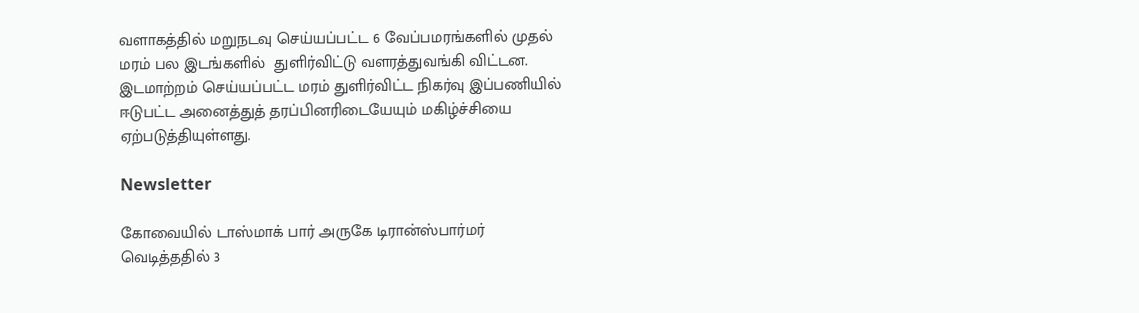வளாகத்தில் மறுநடவு செய்யப்பட்ட 6 வேப்பமரங்களில் முதல் மரம் பல இடங்களில்  துளிர்விட்டு வளரத்துவங்கி விட்டன. இடமாற்றம் செய்யப்பட்ட மரம் துளிர்விட்ட நிகர்வு இப்பணியில் ஈடுபட்ட அனைத்துத் தரப்பினரிடையேயும் மகிழ்ச்சியை ஏற்படுத்தியுள்ளது.

Newsletter

கோவையில் டாஸ்மாக் பார் அருகே டிரான்ஸ்பார்மர் வெடித்ததில் 3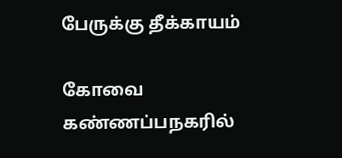பேருக்கு தீக்காயம்

கோவை கண்ணப்பநகரில்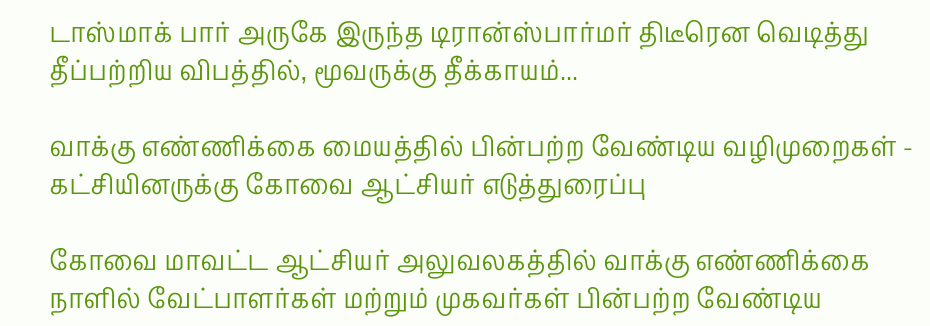டாஸ்மாக் பார் அருகே இருந்த டிரான்ஸ்பார்மர் திடீரென வெடித்து தீப்பற்றிய விபத்தில், மூவருக்கு தீக்காயம்...

வாக்கு எண்ணிக்கை மையத்தில் பின்பற்ற வேண்டிய வழிமுறைகள் - கட்சியினருக்கு கோவை ஆட்சியர் எடுத்துரைப்பு

கோவை மாவட்ட ஆட்சியர் அலுவலகத்தில் வாக்கு எண்ணிக்கை நாளில் வேட்பாளர்கள் மற்றும் முகவர்கள் பின்பற்ற வேண்டிய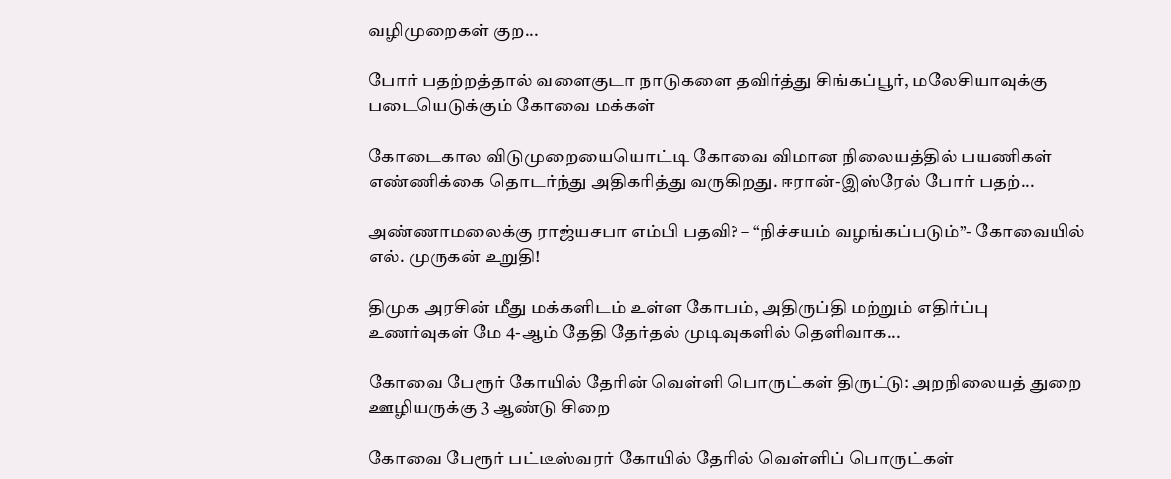வழிமுறைகள் குற...

போர் பதற்றத்தால் வளைகுடா நாடுகளை தவிர்த்து சிங்கப்பூர், மலேசியாவுக்கு படையெடுக்கும் கோவை மக்கள்

கோடைகால விடுமுறையையொட்டி கோவை விமான நிலையத்தில் பயணிகள் எண்ணிக்கை தொடர்ந்து அதிகரித்து வருகிறது. ஈரான்-இஸ்ரேல் போர் பதற்...

அண்ணாமலைக்கு ராஜ்யசபா எம்பி பதவி? – “நிச்சயம் வழங்கப்படும்”- கோவையில் எல். முருகன் உறுதி!

திமுக அரசின் மீது மக்களிடம் உள்ள கோபம், அதிருப்தி மற்றும் எதிர்ப்பு உணர்வுகள் மே 4-ஆம் தேதி தேர்தல் முடிவுகளில் தெளிவாக...

கோவை பேரூர் கோயில் தேரின் வெள்ளி பொருட்கள் திருட்டு: அறநிலையத் துறை ஊழியருக்கு 3 ஆண்டு சிறை

கோவை பேரூர் பட்டீஸ்வரர் கோயில் தேரில் வெள்ளிப் பொருட்கள்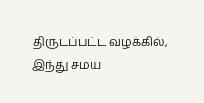திருடப்பட்ட வழக்கில், இந்து சமய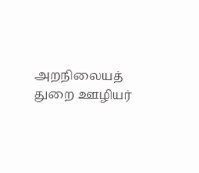அறநிலையத் துறை ஊழியர்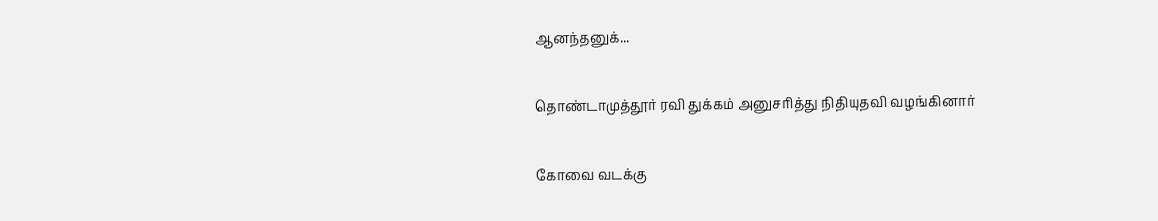ஆனந்தனுக்...

தொண்டாமுத்தூர் ரவி துக்கம் அனுசரித்து நிதியுதவி வழங்கினார்

கோவை வடக்கு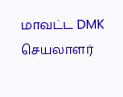மாவட்ட DMK செயலாளர்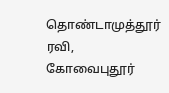தொண்டாமுத்தூர் ரவி, கோவைபுதூர்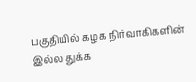பகுதியில் கழக நிர்வாகிகளின் இல்ல துக்க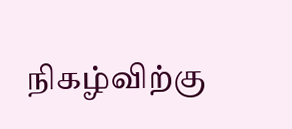நிகழ்விற்கு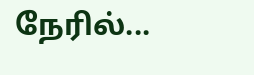நேரில்...